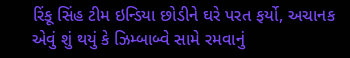રિંકૂ સિંહ ટીમ ઇન્ડિયા છોડીને ઘરે પરત ફર્યો, અચાનક એવું શું થયું કે ઝિમ્બાબ્વે સામે રમવાનું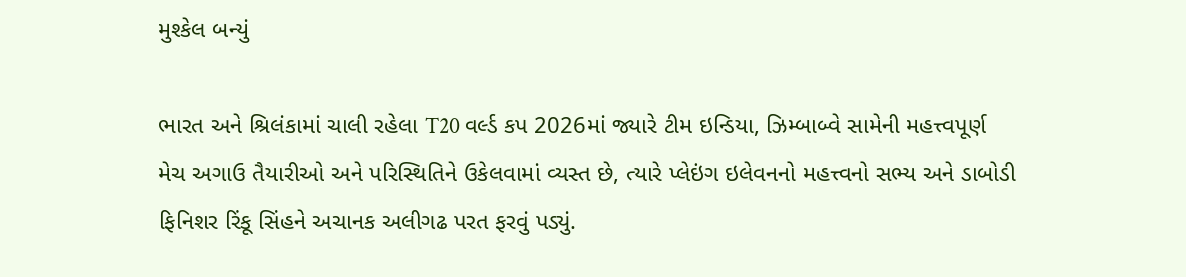મુશ્કેલ બન્યું

ભારત અને શ્રિલંકામાં ચાલી રહેલા T20 વર્લ્ડ કપ 2026માં જ્યારે ટીમ ઇન્ડિયા, ઝિમ્બાબ્વે સામેની મહત્ત્વપૂર્ણ મેચ અગાઉ તૈયારીઓ અને પરિસ્થિતિને ઉકેલવામાં વ્યસ્ત છે, ત્યારે પ્લેઇંગ ઇલેવનનો મહત્ત્વનો સભ્ય અને ડાબોડી ફિનિશર રિંકૂ સિંહને અચાનક અલીગઢ પરત ફરવું પડ્યું.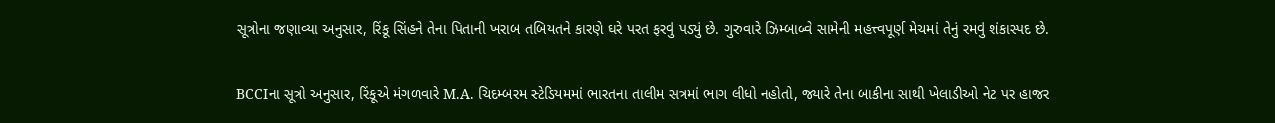સૂત્રોના જણાવ્યા અનુસાર, રિંકૂ સિંહને તેના પિતાની ખરાબ તબિયતને કારણે ઘરે પરત ફરવું પડ્યું છે. ગુરુવારે ઝિમ્બાબ્વે સામેની મહત્ત્વપૂર્ણ મેચમાં તેનું રમવું શંકાસ્પદ છે.

BCCIના સૂત્રો અનુસાર, રિંકૂએ મંગળવારે M.A. ચિદમ્બરમ સ્ટેડિયમમાં ભારતના તાલીમ સત્રમાં ભાગ લીધો નહોતો, જ્યારે તેના બાકીના સાથી ખેલાડીઓ નેટ પર હાજર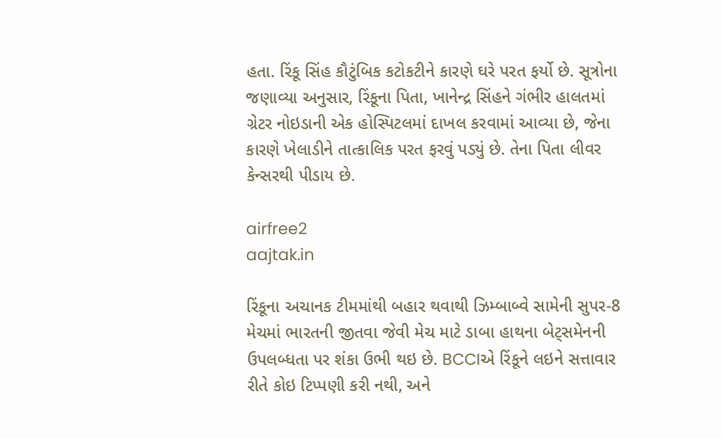હતા. રિંકૂ સિંહ કૌટુંબિક કટોકટીને કારણે ઘરે પરત ફર્યો છે. સૂત્રોના જણાવ્યા અનુસાર, રિંકૂના પિતા, ખાનેન્દ્ર સિંહને ગંભીર હાલતમાં ગ્રેટર નોઇડાની એક હોસ્પિટલમાં દાખલ કરવામાં આવ્યા છે, જેના કારણે ખેલાડીને તાત્કાલિક પરત ફરવું પડ્યું છે. તેના પિતા લીવર કેન્સરથી પીડાય છે.

airfree2
aajtak.in

રિંકૂના અચાનક ટીમમાંથી બહાર થવાથી ઝિમ્બાબ્વે સામેની સુપર-8 મેચમાં ભારતની જીતવા જેવી મેચ માટે ડાબા હાથના બેટ્સમેનની ઉપલબ્ધતા પર શંકા ઉભી થઇ છે. BCCIએ રિંકૂને લઇને સત્તાવાર રીતે કોઇ ટિપ્પણી કરી નથી, અને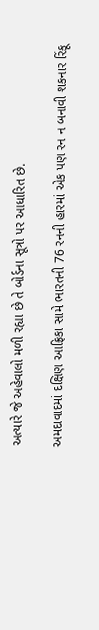અત્યારે જે અહેવાલો મળી રહ્યા છે તે બોર્ડના સૂત્રો પર આધારિત છે.

અમદાવાદમાં દક્ષિણ આફ્રિકા સામે ભારતની 76 રનની હારમાં એક પણ રન ન બનાવી શકનાર રિંકૂ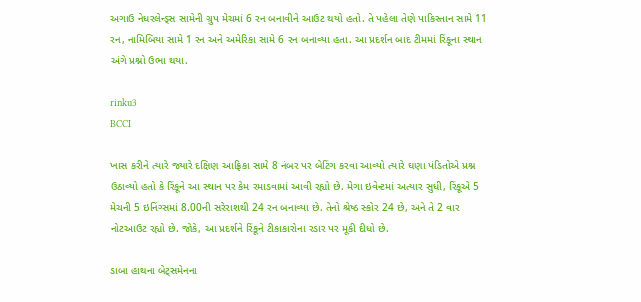અગાઉ નેધરલેન્ડ્સ સામેની ગ્રુપ મેચમાં 6 રન બનાવીને આઉટ થયો હતો. તે પહેલા તેણે પાકિસ્તાન સામે 11 રન, નામિબિયા સામે 1 રન અને અમેરિકા સામે 6 રન બનાવ્યા હતા. આ પ્રદર્શન બાદ ટીમમાં રિંકૂના સ્થાન અંગે પ્રશ્નો ઉભા થયા.

rinku3
BCCI

ખાસ કરીને ત્યારે જ્યારે દક્ષિણ આફ્રિકા સામે 8 નંબર પર બેટિંગ કરવા આવ્યો ત્યારે ઘણા પંડિતોએ પ્રશ્ન ઉઠાવ્યો હતો કે રિંકૂને આ સ્થાન પર કેમ રમાડવામાં આવી રહ્યો છે. મેગા ઇવેન્ટમાં અત્યાર સુધી, રિંકૂએ 5 મેચની 5 ઇનિંગ્સમાં 8.00ની સરેરાશથી 24 રન બનાવ્યા છે. તેનો શ્રેષ્ઠ સ્કોર 24 છે, અને તે 2 વાર નોટઆઉટ રહ્યો છે. જોકે, આ પ્રદર્શને રિંકૂને ટીકાકારોના રડાર પર મૂકી દીધો છે.

ડાબા હાથના બેટ્સમેનના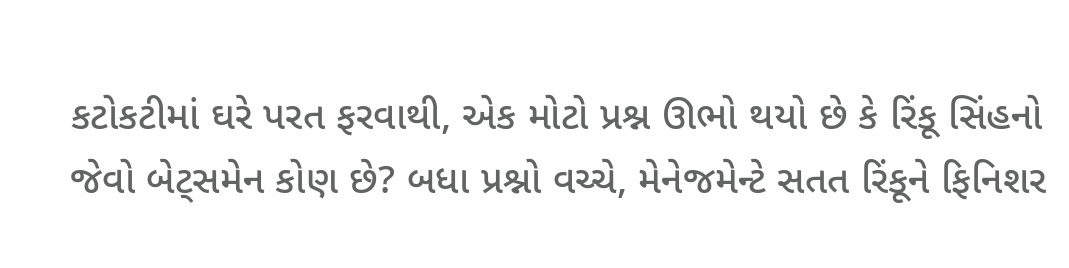કટોકટીમાં ઘરે પરત ફરવાથી, એક મોટો પ્રશ્ન ઊભો થયો છે કે રિંકૂ સિંહનો જેવો બેટ્સમેન કોણ છે? બધા પ્રશ્નો વચ્ચે, મેનેજમેન્ટે સતત રિંકૂને ફિનિશર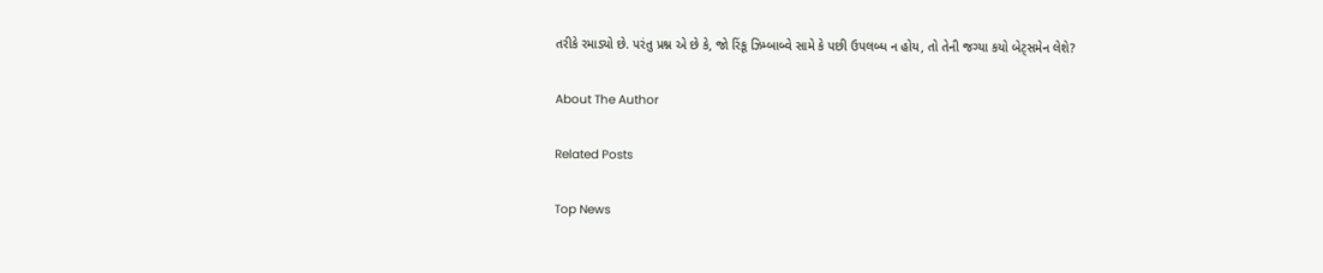તરીકે રમાડ્યો છે. પરંતુ પ્રશ્ન એ છે કે, જો રિંકૂ ઝિમ્બાબ્વે સામે કે પછી ઉપલબ્ધ ન હોય, તો તેની જગ્યા કયો બેટ્સમેન લેશે?

About The Author

Related Posts

Top News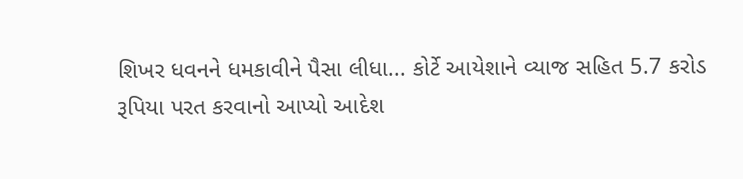શિખર ધવનને ધમકાવીને પૈસા લીધા... કોર્ટે આયેશાને વ્યાજ સહિત 5.7 કરોડ રૂપિયા પરત કરવાનો આપ્યો આદેશ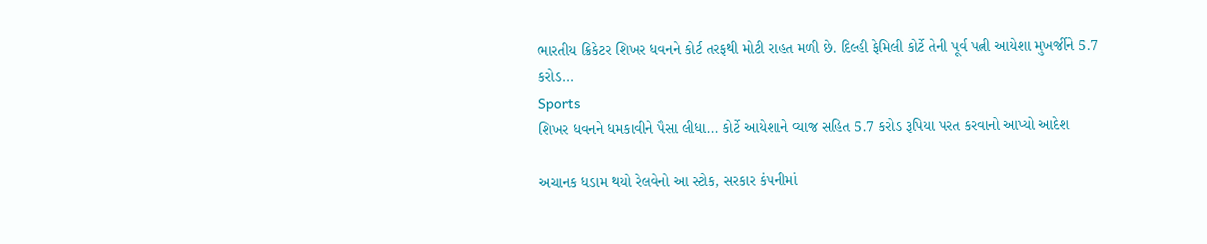ભારતીય ક્રિકેટર શિખર ધવનને કોર્ટ તરફથી મોટી રાહત મળી છે. દિલ્હી ફેમિલી કોર્ટે તેની પૂર્વ પત્ની આયેશા મુખર્જીને 5.7 કરોડ...
Sports
શિખર ધવનને ધમકાવીને પૈસા લીધા... કોર્ટે આયેશાને વ્યાજ સહિત 5.7 કરોડ રૂપિયા પરત કરવાનો આપ્યો આદેશ

અચાનક ધડામ થયો રેલવેનો આ સ્ટોક, સરકાર કંપનીમાં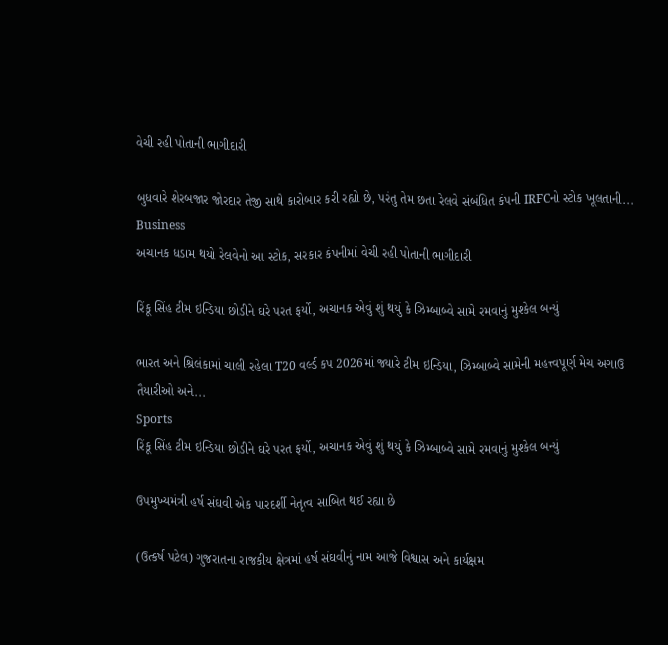વેચી રહી પોતાની ભાગીદારી

બુધવારે શેરબજાર જોરદાર તેજી સાથે કારોબાર કરી રહ્યો છે, પરંતુ તેમ છતા રેલવે સંબંધિત કંપની IRFCનો સ્ટોક ખૂલતાની...
Business
અચાનક ધડામ થયો રેલવેનો આ સ્ટોક, સરકાર કંપનીમાં વેચી રહી પોતાની ભાગીદારી

રિંકૂ સિંહ ટીમ ઇન્ડિયા છોડીને ઘરે પરત ફર્યો, અચાનક એવું શું થયું કે ઝિમ્બાબ્વે સામે રમવાનું મુશ્કેલ બન્યું

ભારત અને શ્રિલંકામાં ચાલી રહેલા T20 વર્લ્ડ કપ 2026માં જ્યારે ટીમ ઇન્ડિયા, ઝિમ્બાબ્વે સામેની મહત્ત્વપૂર્ણ મેચ અગાઉ તૈયારીઓ અને...
Sports
રિંકૂ સિંહ ટીમ ઇન્ડિયા છોડીને ઘરે પરત ફર્યો, અચાનક એવું શું થયું કે ઝિમ્બાબ્વે સામે રમવાનું મુશ્કેલ બન્યું

ઉપમુખ્યમંત્રી હર્ષ સંઘવી એક પારદર્શી નેતૃત્વ સાબિત થઈ રહ્યા છે

(ઉત્કર્ષ પટેલ) ગુજરાતના રાજકીય ક્ષેત્રમાં હર્ષ સંઘવીનું નામ આજે વિશ્વાસ અને કાર્યક્ષમ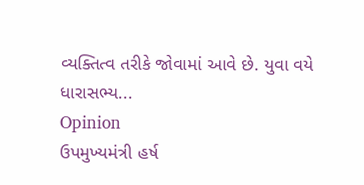વ્યક્તિત્વ તરીકે જોવામાં આવે છે. યુવા વયે ધારાસભ્ય...
Opinion
ઉપમુખ્યમંત્રી હર્ષ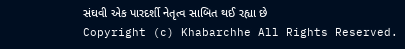સંઘવી એક પારદર્શી નેતૃત્વ સાબિત થઈ રહ્યા છે
Copyright (c) Khabarchhe All Rights Reserved.